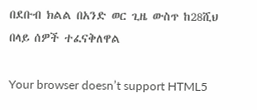በደቡብ ክልል በአንድ ወር ጊዜ ውስጥ ከ28ሺህ በላይ ሰዎች ተፈናቅለዋል

Your browser doesn’t support HTML5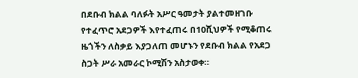በደቡብ ክልል ባለፉት አሥር ዓመታት ያልተመዘገቡ የተፈጥሮ አደጋዎች እየተፈጠሩ በ10ሺህዎች የሚቆጠሩ ዜጎችን ለስቃይ እያጋለጠ መሆኑን የደቡብ ክልል የአደጋ ስጋት ሥራ አመራር ኮሚሽን አስታወቀ።